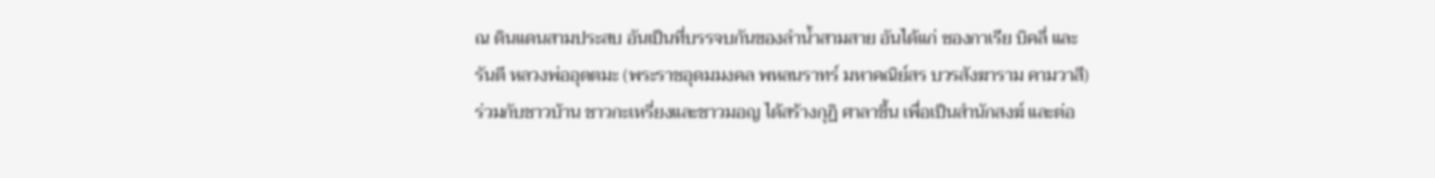ณ ดินแดนสามประสบ อันเป็นที่บรรจบกันของลำน้ำสามสาย อันได้แก่ ซองกาเรีย บิคลี่ และ รันตี หลวงพ่ออุตตมะ (พระราชอุดมมงคล พหลนราทร์ มหาคณิย์สร บวรสังฆาราม คามวาสี) ร่วมกับชาวบ้าน ชาวกะเหรี่ยงและชาวมอญ ได้สร้างกุฏิ ศาลาขึ้น เพื่อเป็นสำนักสงฆ์ และต่อ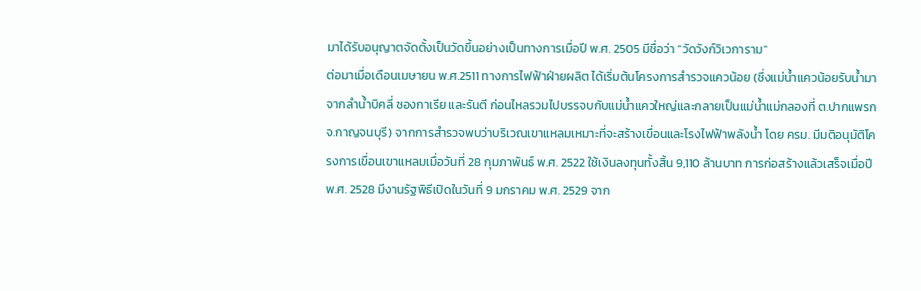มาได้รับอนุญาตจัดตั้งเป็นวัดขึ้นอย่างเป็นทางการเมื่อปี พ.ศ. 2505 มีชื่อว่า "วัดวังก์วิเวการาม"
ต่อมาเมื่อเดือนเมษายน พ.ศ.2511 ทางการไฟฟ้าฝ่ายผลิต ได้เริ่มต้นโครงการสำรวจแควน้อย (ซึ่งแม่น้ำแควน้อยรับน้ำมาจากลำน้ำบิคลี่ ซองกาเรีย และรันตี ก่อนไหลรวมไปบรรจบกับแม่น้ำแควใหญ่และกลายเป็นแม่น้ำแม่กลองที่ ต.ปากแพรก จ.กาญจนบุรี) จากการสำรวจพบว่าบริเวณเขาแหลมเหมาะที่จะสร้างเขื่อนและโรงไฟฟ้าพลังน้ำ โดย ครม. มีมติอนุมัติโครงการเขื่อนเขาแหลมเมื่อวันที่ 28 กุมภาพันธ์ พ.ศ. 2522 ใช้เงินลงทุนทั้งสิ้น 9,110 ล้านบาท การก่อสร้างแล้วเสร็จเมื่อปี พ.ศ. 2528 มีงานรัฐพิธีเปิดในวันที่ 9 มกราคม พ.ศ. 2529 จาก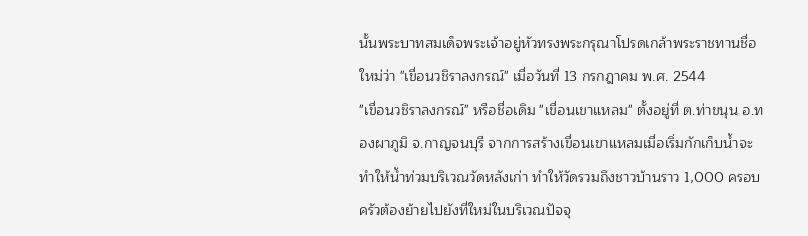นั้นพระบาทสมเด็จพระเจ้าอยู่หัวทรงพระกรุณาโปรดเกล้าพระราชทานชื่อใหม่ว่า "เขื่อนวชิราลงกรณ์" เมื่อวันที่ 13 กรกฎาคม พ.ศ. 2544
"เขื่อนวชิราลงกรณ์" หรือชื่อเดิม "เขื่อนเขาแหลม" ตั้งอยู่ที่ ต.ท่าขนุน อ.ทองผาภูมิ จ.กาญจนบุรี จากการสร้างเขื่อนเขาแหลมเมื่อเริ่มกักเก็บน้ำจะทำให้น้ำท่วมบริเวณวัดหลังเก่า ทำให้วัดรวมถึงชาวบ้านราว 1,000 ครอบครัวต้องย้ายไปยังที่ใหม่ในบริเวณปัจจุ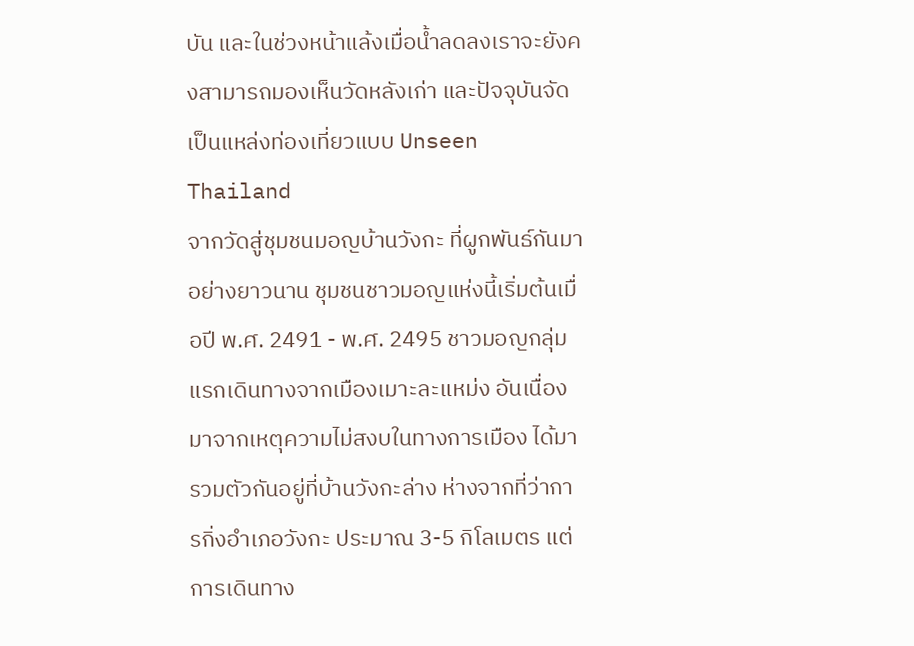บัน และในช่วงหน้าแล้งเมื่อน้ำลดลงเราจะยังคงสามารถมองเห็นวัดหลังเก่า และปัจจุบันจัดเป็นแหล่งท่องเที่ยวแบบ Unseen Thailand
จากวัดสู่ชุมชนมอญบ้านวังกะ ที่ผูกพันธ์กันมาอย่างยาวนาน ชุมชนชาวมอญแห่งนี้เริ่มต้นเมื่อปี พ.ศ. 2491 - พ.ศ. 2495 ชาวมอญกลุ่มแรกเดินทางจากเมืองเมาะละแหม่ง อันเนื่องมาจากเหตุความไม่สงบในทางการเมือง ได้มารวมตัวกันอยู่ที่บ้านวังกะล่าง ห่างจากที่ว่าการกิ่งอำเภอวังกะ ประมาณ 3-5 กิโลเมตร แต่การเดินทาง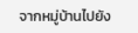จากหมู่บ้านไปยัง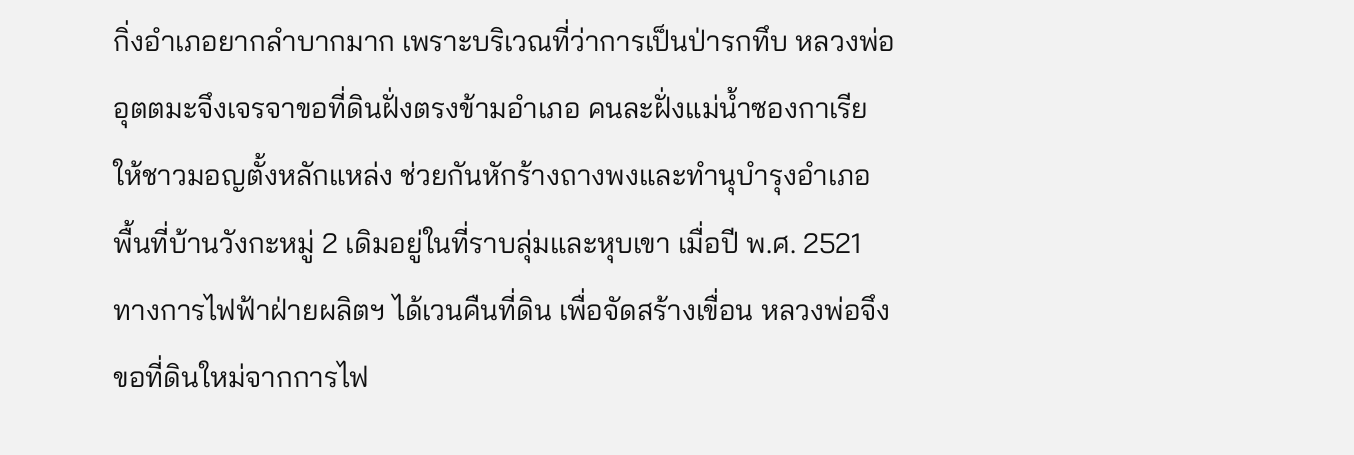กิ่งอำเภอยากลำบากมาก เพราะบริเวณที่ว่าการเป็นป่ารกทึบ หลวงพ่ออุตตมะจึงเจรจาขอที่ดินฝั่งตรงข้ามอำเภอ คนละฝั่งแม่น้ำซองกาเรีย ให้ชาวมอญตั้งหลักแหล่ง ช่วยกันหักร้างถางพงและทำนุบำรุงอำเภอ
พื้นที่บ้านวังกะหมู่ 2 เดิมอยู่ในที่ราบลุ่มและหุบเขา เมื่อปี พ.ศ. 2521 ทางการไฟฟ้าฝ่ายผลิตฯ ได้เวนคืนที่ดิน เพื่อจัดสร้างเขื่อน หลวงพ่อจึงขอที่ดินใหม่จากการไฟ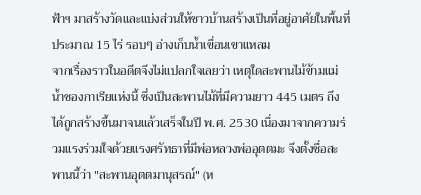ฟ้าฯ มาสร้างวัดและแบ่งส่วนให้ชาวบ้านสร้างเป็นที่อยู่อาศัยในพื้นที่ประมาณ 15 ไร่ รอบๆ อ่างเก็บน้ำเขื่อนเขาแหลม
จากเรื่องราวในอดีตจึงไม่แปลกใจเลยว่า เหตุใดสะพานไม้ข้ามแม่น้ำซองกาเรียแห่งนี้ ซึ่งเป็นสะพานไม้ที่มีความยาว 445 เมตร ถึงได้ถูกสร้างขึ้นมาจนแล้วเสร็จในปี พ.ศ. 2530 เนื่องมาจากความร่วมแรงร่วมใจด้วยแรงศรัทธาที่มีพ่อหลวงพ่ออุตตมะ จึงตั้งชื่อสะพานนี้ว่า "สะพานอุตตมานุสรณ์" (ห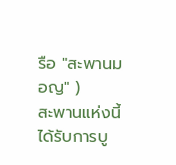รือ "สะพานมอญ" )
สะพานแห่งนี้ได้รับการบู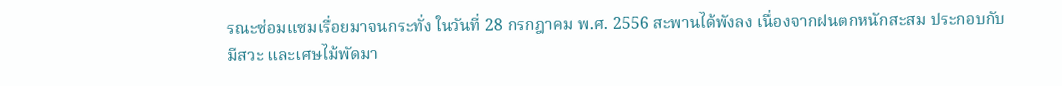รณะซ่อมแซมเรื่อยมาจนกระทั่ง ในวันที่ 28 กรกฎาคม พ.ศ. 2556 สะพานได้พังลง เนื่องจากฝนตกหนักสะสม ประกอบกับมีสวะ และเศษไม้พัดมา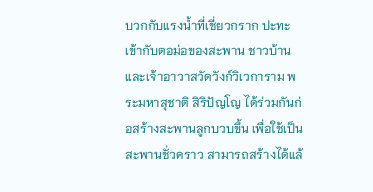บวกกับแรงน้ำที่เชี่ยวกราก ปะทะเข้ากับตอม่อของสะพาน ชาวบ้านและเจ้าอาวาสวัดวังก์วิเวการาม พระมหาสุชาติ สิริปัญโญ ได้ร่วมกันก่อสร้างสะพานลูกบวบขึ้น เพื่อใช้เป็นสะพานชั่วคราว สามารถสร้างได้แล้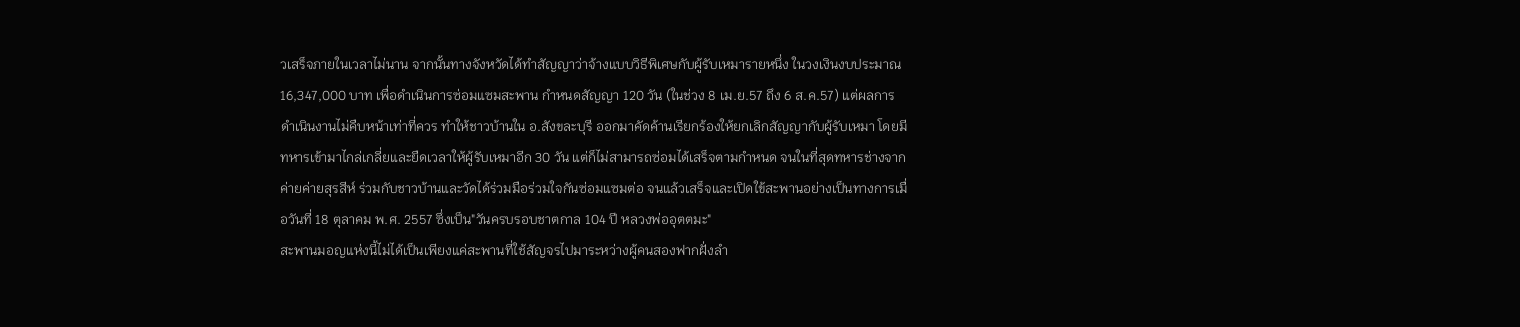วเสร็จภายในเวลาไม่นาน จากนั้นทางจังหวัดได้ทำสัญญาว่าจ้างแบบวิธีพิเศษกับผู้รับเหมารายหนึ่ง ในวงเงินงบประมาณ 16,347,000 บาท เพื่อดำเนินการซ่อมแซมสะพาน กำหนดสัญญา 120 วัน (ในช่วง 8 เม.ย.57 ถึง 6 ส.ค.57) แต่ผลการดำเนินงานไม่คืบหน้าเท่าที่ควร ทำให้ชาวบ้านใน อ.สังขละบุรี ออกมาคัดค้านเรียกร้องให้ยกเลิกสัญญากับผู้รับเหมา โดยมีทหารเข้ามาไกล่เกลี่ยและยืดเวลาให้ผู้รับเหมาอีก 30 วัน แต่ก็ไม่สามารถซ่อมได้เสร็จตามกำหนด จนในที่สุดทหารช่างจากค่ายค่ายสุรสีห์ ร่วมกับชาวบ้านและวัดได้ร่วมมือร่วมใจกันซ่อมแซมต่อ จนแล้วเสร็จและเปิดใข้สะพานอย่างเป็นทางการเมื่อวันที่ 18 ตุลาคม พ.ศ. 2557 ซึ่งเป็น"วันครบรอบชาตกาล 104 ปี หลวงพ่ออุตตมะ"
สะพานมอญแห่งนี้ไม่ได้เป็นเพียงแค่สะพานที่ใช้สัญจรไปมาระหว่างผู้คนสองฟากฝั่งลำ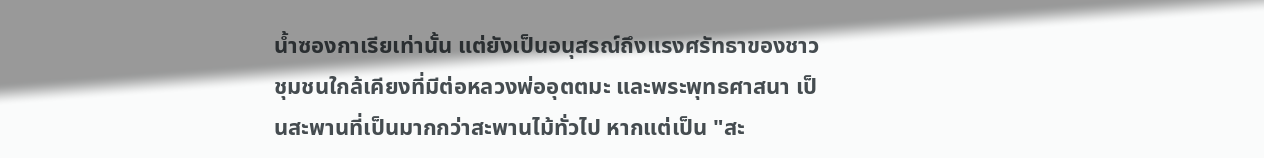น้ำซองกาเรียเท่านั้น แต่ยังเป็นอนุสรณ์ถึงแรงศรัทธาของชาวชุมชนใกล้เคียงที่มีต่อหลวงพ่ออุตตมะ และพระพุทธศาสนา เป็นสะพานที่เป็นมากกว่าสะพานไม้ทั่วไป หากแต่เป็น "สะ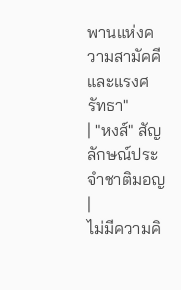พานแห่งความสามัคคีและแรงศรัทธา"
| "หงส์" สัญลักษณ์ประจำชาติมอญ |
ไม่มีความคิ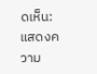ดเห็น:
แสดงความ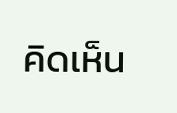คิดเห็น